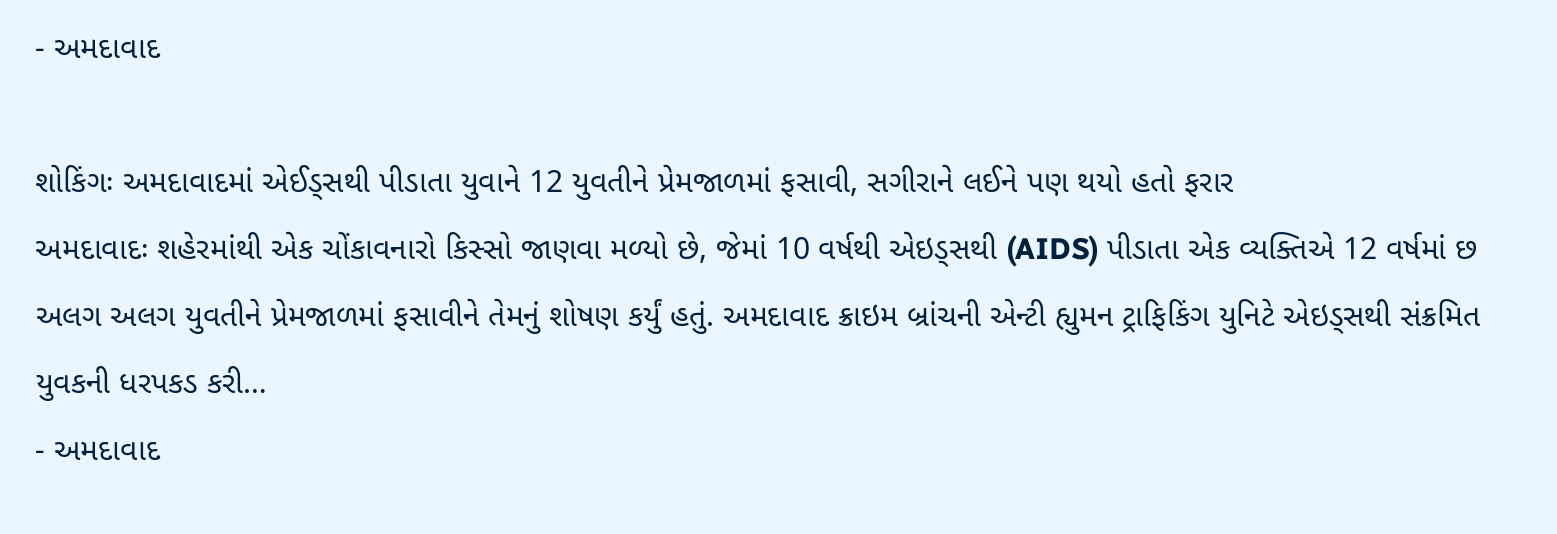- અમદાવાદ

શોકિંગઃ અમદાવાદમાં એઈડ્સથી પીડાતા યુવાને 12 યુવતીને પ્રેમજાળમાં ફસાવી, સગીરાને લઈને પણ થયો હતો ફરાર
અમદાવાદઃ શહેરમાંથી એક ચોંકાવનારો કિસ્સો જાણવા મળ્યો છે, જેમાં 10 વર્ષથી એઇડ્સથી (AIDS) પીડાતા એક વ્યક્તિએ 12 વર્ષમાં છ અલગ અલગ યુવતીને પ્રેમજાળમાં ફસાવીને તેમનું શોષણ કર્યું હતું. અમદાવાદ ક્રાઇમ બ્રાંચની એન્ટી હ્યુમન ટ્રાફિકિંગ યુનિટે એઇડ્સથી સંક્રમિત યુવકની ધરપકડ કરી…
- અમદાવાદ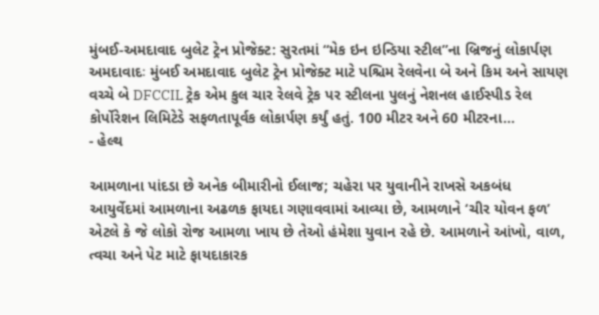મુંબઈ-અમદાવાદ બુલેટ ટ્રેન પ્રોજેક્ટ: સુરતમાં “મેક ઇન ઇન્ડિયા સ્ટીલ”ના બ્રિજનું લોકાર્પણ
અમદાવાદઃ મુંબઈ અમદાવાદ બુલેટ ટ્રેન પ્રોજેક્ટ માટે પશ્ચિમ રેલવેના બે અને કિમ અને સાયણ વચ્ચે બે DFCCIL ટ્રેક એમ કુલ ચાર રેલવે ટ્રેક પર સ્ટીલના પુલનું નેશનલ હાઈસ્પીડ રેલ કોર્પોરેશન લિમિટેડે સફળતાપૂર્વક લોકાર્પણ કર્યું હતું. 100 મીટર અને 60 મીટરના…
- હેલ્થ

આમળાના પાંદડા છે અનેક બીમારીનો ઈલાજ; ચહેરા પર યુવાનીને રાખસે અકબંધ
આયુર્વેદમાં આમળાના અઢળક ફાયદા ગણાવવામાં આવ્યા છે, આમળાને ‘ચીર યોવન ફળ’ એટલે કે જે લોકો રોજ આમળા ખાય છે તેઓ હંમેશા યુવાન રહે છે. આમળાને આંખો, વાળ, ત્વચા અને પેટ માટે ફાયદાકારક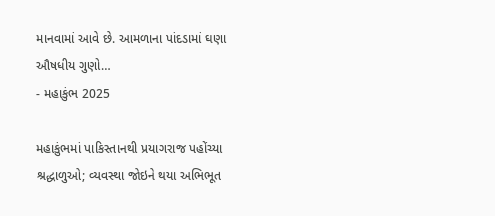માનવામાં આવે છે. આમળાના પાંદડામાં ઘણા ઔષધીય ગુણો…
- મહાકુંભ 2025

મહાકુંભમાં પાકિસ્તાનથી પ્રયાગરાજ પહોંચ્યા શ્રદ્ધાળુઓ; વ્યવસ્થા જોઇને થયા અભિભૂત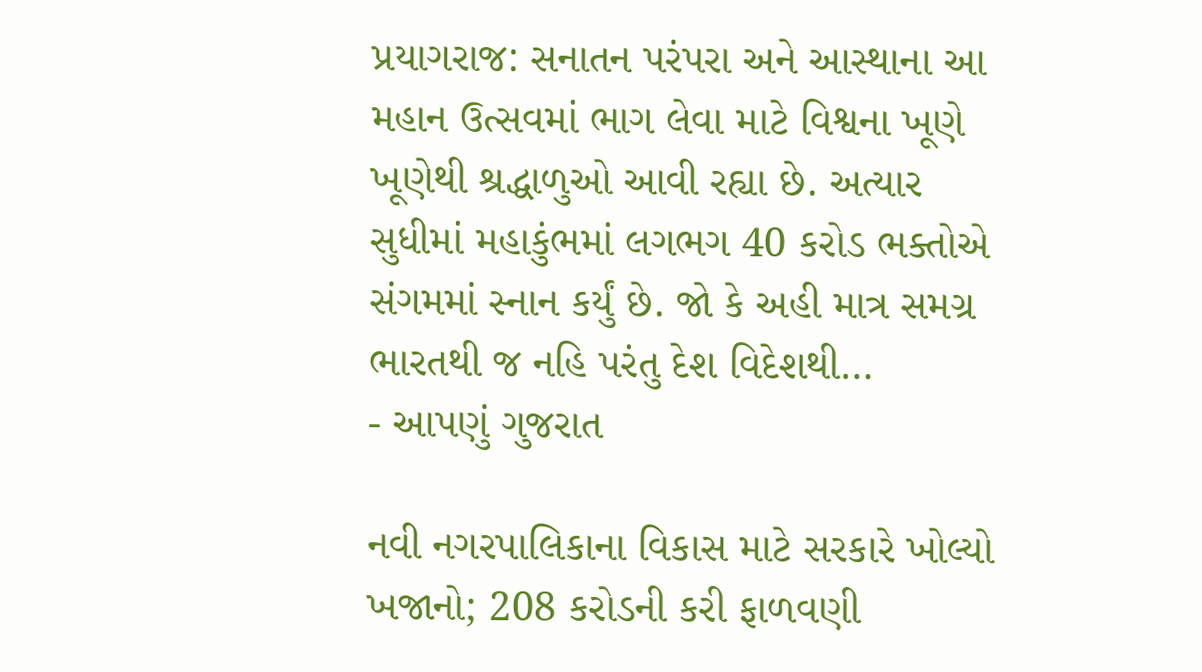પ્રયાગરાજ: સનાતન પરંપરા અને આસ્થાના આ મહાન ઉત્સવમાં ભાગ લેવા માટે વિશ્વના ખૂણે ખૂણેથી શ્રદ્ધાળુઓ આવી રહ્યા છે. અત્યાર સુધીમાં મહાકુંભમાં લગભગ 40 કરોડ ભક્તોએ સંગમમાં સ્નાન કર્યું છે. જો કે અહી માત્ર સમગ્ર ભારતથી જ નહિ પરંતુ દેશ વિદેશથી…
- આપણું ગુજરાત

નવી નગરપાલિકાના વિકાસ માટે સરકારે ખોલ્યો ખજાનો; 208 કરોડની કરી ફાળવણી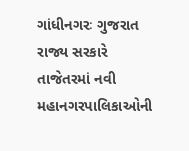ગાંધીનગરઃ ગુજરાત રાજ્ય સરકારે તાજેતરમાં નવી મહાનગરપાલિકાઓની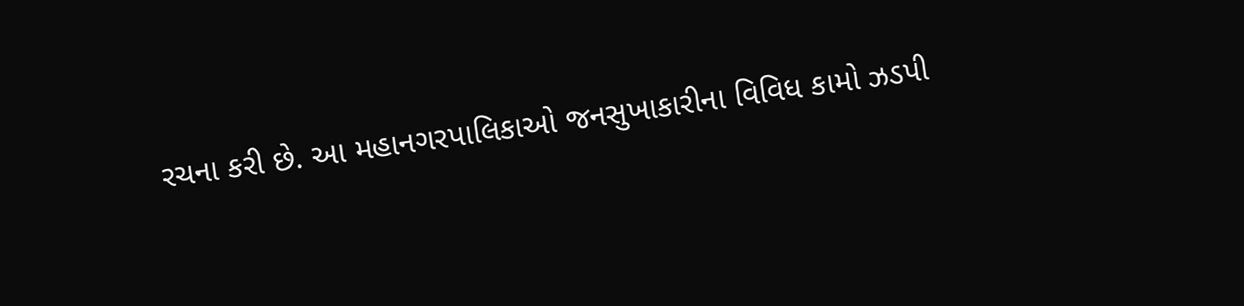રચના કરી છે. આ મહાનગરપાલિકાઓ જનસુખાકારીના વિવિધ કામો ઝડપી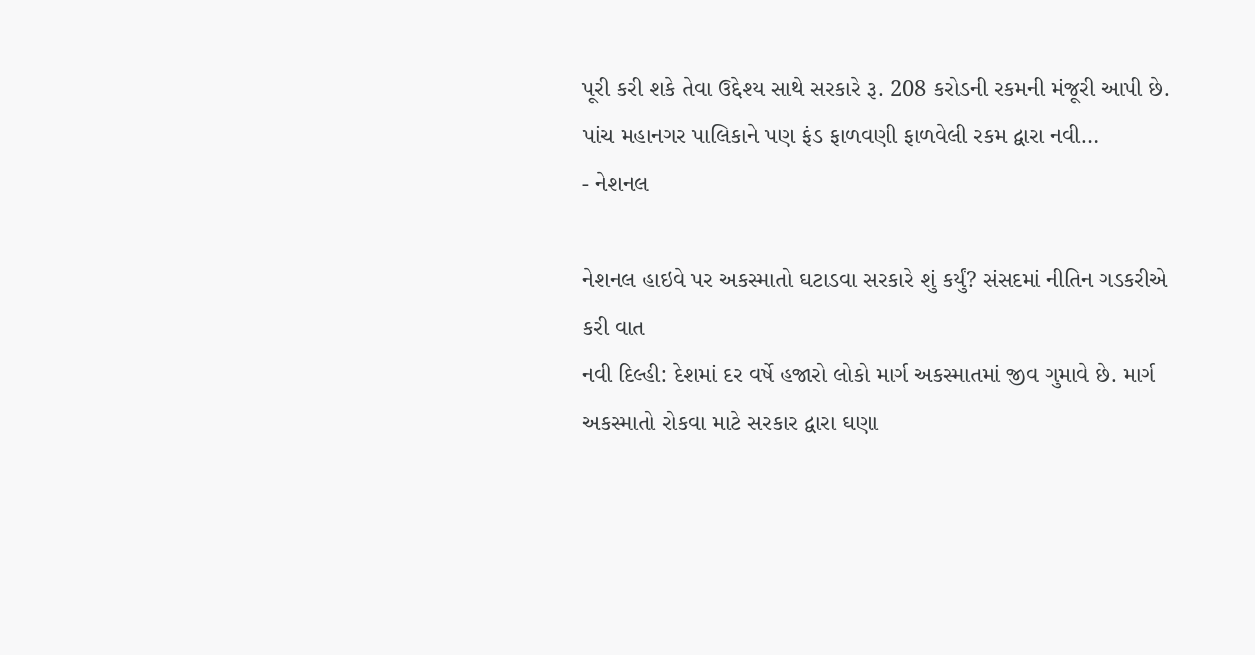પૂરી કરી શકે તેવા ઉદ્દેશ્ય સાથે સરકારે રૂ. 208 કરોડની રકમની મંજૂરી આપી છે. પાંચ મહાનગર પાલિકાને પણ ફંડ ફાળવણી ફાળવેલી રકમ દ્વારા નવી…
- નેશનલ

નેશનલ હાઇવે પર અકસ્માતો ઘટાડવા સરકારે શું કર્યું? સંસદમાં નીતિન ગડકરીએ કરી વાત
નવી દિલ્હી: દેશમાં દર વર્ષે હજારો લોકો માર્ગ અકસ્માતમાં જીવ ગુમાવે છે. માર્ગ અકસ્માતો રોકવા માટે સરકાર દ્વારા ઘણા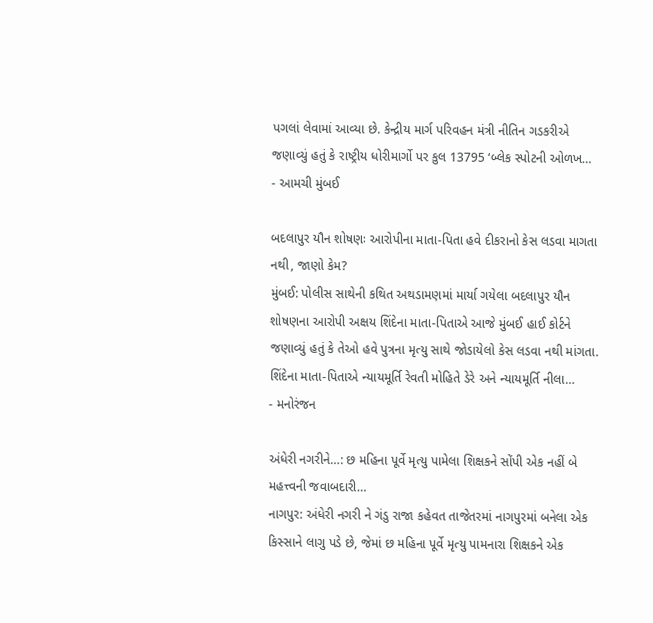પગલાં લેવામાં આવ્યા છે. કેન્દ્રીય માર્ગ પરિવહન મંત્રી નીતિન ગડકરીએ જણાવ્યું હતું કે રાષ્ટ્રીય ધોરીમાર્ગો પર કુલ 13795 ‘બ્લેક સ્પોટની ઓળખ…
- આમચી મુંબઈ

બદલાપુર યૌન શોષણઃ આરોપીના માતા-પિતા હવે દીકરાનો કેસ લડવા માગતા નથી, જાણો કેમ?
મુંબઈ: પોલીસ સાથેની કથિત અથડામણમાં માર્યા ગયેલા બદલાપુર યૌન શોષણના આરોપી અક્ષય શિંદેના માતા-પિતાએ આજે મુંબઈ હાઈ કોર્ટને જણાવ્યું હતું કે તેઓ હવે પુત્રના મૃત્યુ સાથે જોડાયેલો કેસ લડવા નથી માંગતા. શિંદેના માતા-પિતાએ ન્યાયમૂર્તિ રેવતી મોહિતે ડેરે અને ન્યાયમૂર્તિ નીલા…
- મનોરંજન

અંધેરી નગરીને…: છ મહિના પૂર્વે મૃત્યુ પામેલા શિક્ષકને સોંપી એક નહીં બે મહત્ત્વની જવાબદારી…
નાગપુર: અંધેરી નગરી ને ગંડુ રાજા કહેવત તાજેતરમાં નાગપુરમાં બનેલા એક કિસ્સાને લાગુ પડે છે, જેમાં છ મહિના પૂર્વે મૃત્યુ પામનારા શિક્ષકને એક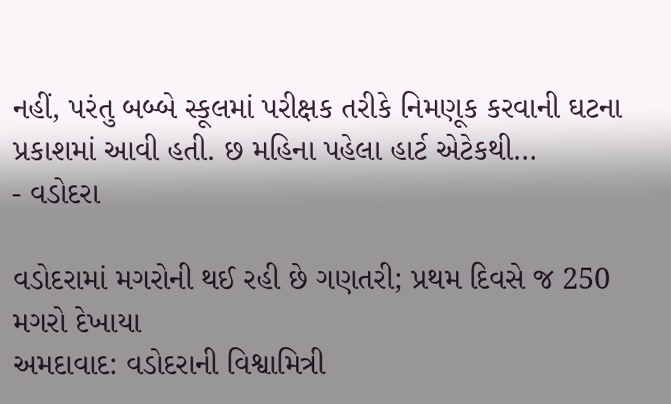નહીં, પરંતુ બબ્બે સ્કૂલમાં પરીક્ષક તરીકે નિમણૂક કરવાની ઘટના પ્રકાશમાં આવી હતી. છ મહિના પહેલા હાર્ટ એટેકથી…
- વડોદરા

વડોદરામાં મગરોની થઈ રહી છે ગણતરી; પ્રથમ દિવસે જ 250 મગરો દેખાયા
અમદાવાદ: વડોદરાની વિશ્વામિત્રી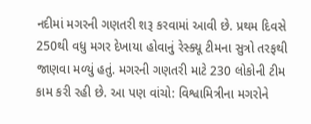નદીમાં મગરની ગણતરી શરૂ કરવામાં આવી છે. પ્રથમ દિવસે 250થી વધુ મગર દેખાયા હોવાનું રેસ્ક્યૂ ટીમના સુત્રો તરફથી જાણવા મળ્યું હતું. મગરની ગણતરી માટે 230 લોકોની ટીમ કામ કરી રહી છે. આ પણ વાંચો: વિશ્વામિત્રીના મગરોને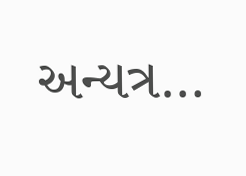અન્યત્ર…